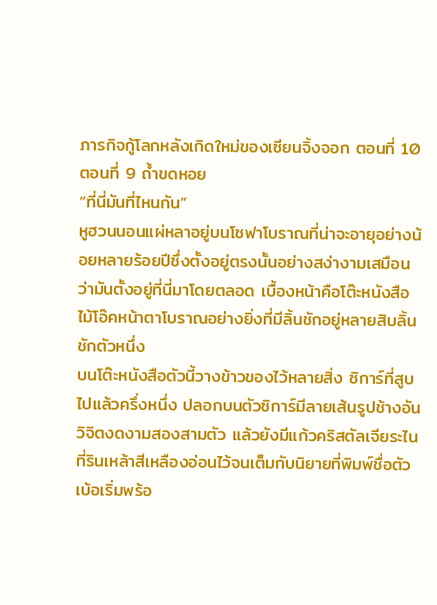ภารกิจกู้โลกหลังเกิดใหม่ของเซียนจิ้งจอก ตอนที่ 10
ตอนที่ 9 ถ้ำขดหอย
“ที่นี่มันที่ไหนกัน”
หูฮวนนอนแผ่หลาอยู่บนโซฟาโบราณที่น่าจะอายุอย่างน้อยหลายร้อยปีซึ่งตั้งอยู่ตรงนั้นอย่างสง่างามเสมือนว่ามันตั้งอยู่ที่นี่มาโดยตลอด เบื้องหน้าคือโต๊ะหนังสือไม้โอ๊คหน้าตาโบราณอย่างยิ่งที่มีลิ้นชักอยู่หลายสิบลิ้นชักตัวหนึ่ง
บนโต๊ะหนังสือตัวนี้วางข้าวของไว้หลายสิ่ง ซิการ์ที่สูบไปแล้วครึ่งหนึ่ง ปลอกบนตัวซิการ์มีลายเส้นรูปช้างอันวิจิตงดงามสองสามตัว แล้วยังมีแก้วคริสตัลเจียระไนที่รินเหล้าสีเหลืองอ่อนไว้จนเต็มกับนิยายที่พิมพ์ชื่อตัวเบ้อเริ่มพร้อ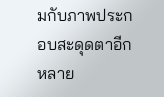มกับภาพประกอบสะดุดตาอีกหลาย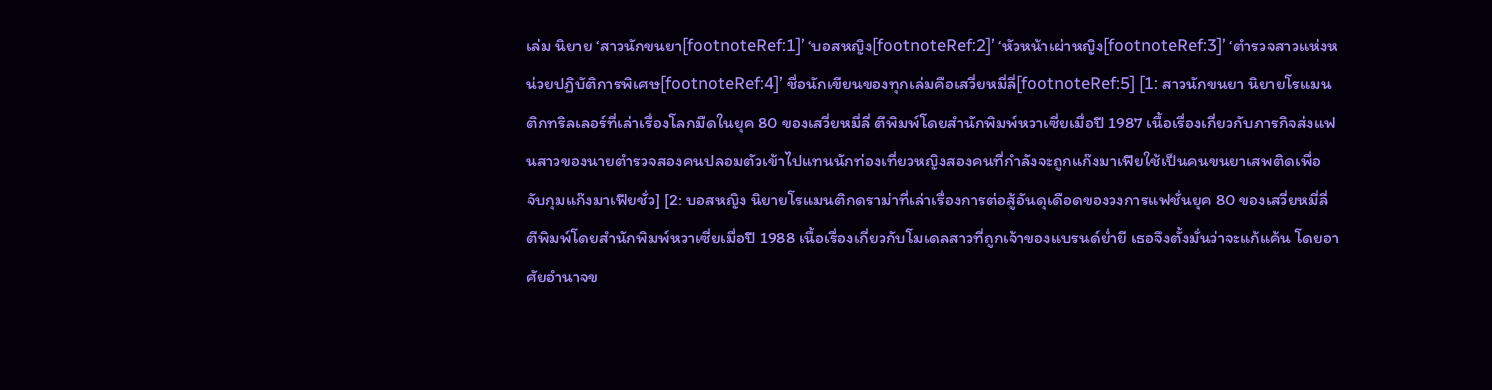เล่ม นิยาย ‘สาวนักขนยา[footnoteRef:1]’ ‘บอสหญิง[footnoteRef:2]’ ‘หัวหน้าเผ่าหญิง[footnoteRef:3]’ ‘ตำรวจสาวแห่งหน่วยปฏิบัติการพิเศษ[footnoteRef:4]’ ชื่อนักเขียนของทุกเล่มคือเสวี่ยหมี่ลี่[footnoteRef:5] [1: สาวนักขนยา นิยายโรแมนติกทริลเลอร์ที่เล่าเรื่องโลกมืดในยุค 80 ของเสวี่ยหมี่ลี่ ตีพิมพ์โดยสำนักพิมพ์หวาเซี่ยเมื่อปี 1987 เนื้อเรื่องเกี่ยวกับภารกิจส่งแฟนสาวของนายตำรวจสองคนปลอมตัวเข้าไปแทนนักท่องเที่ยวหญิงสองคนที่กำลังจะถูกแก๊งมาเฟียใช้เป็นคนขนยาเสพติดเพื่อจับกุมแก๊งมาเฟียชั่ว] [2: บอสหญิง นิยายโรแมนติกดราม่าที่เล่าเรื่องการต่อสู้อันดุเดือดของวงการแฟชั่นยุค 80 ของเสวี่ยหมี่ลี่ ตีพิมพ์โดยสำนักพิมพ์หวาเซี่ยเมื่อปี 1988 เนื้อเรื่องเกี่ยวกับโมเดลสาวที่ถูกเจ้าของแบรนด์ย่ำยี เธอจึงตั้งมั่นว่าจะแก้แค้น โดยอาศัยอำนาจข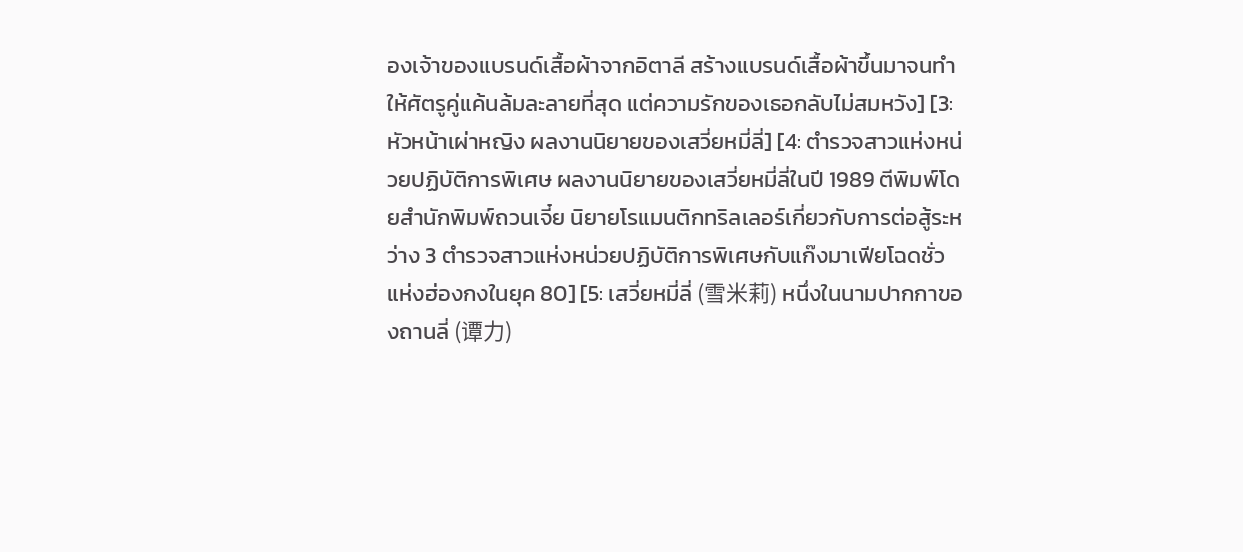องเจ้าของแบรนด์เสื้อผ้าจากอิตาลี สร้างแบรนด์เสื้อผ้าขึ้นมาจนทำให้ศัตรูคู่แค้นล้มละลายที่สุด แต่ความรักของเธอกลับไม่สมหวัง] [3: หัวหน้าเผ่าหญิง ผลงานนิยายของเสวี่ยหมี่ลี่] [4: ตำรวจสาวแห่งหน่วยปฏิบัติการพิเศษ ผลงานนิยายของเสวี่ยหมี่ลี่ในปี 1989 ตีพิมพ์โดยสำนักพิมพ์ถวนเจี๋ย นิยายโรแมนติกทริลเลอร์เกี่ยวกับการต่อสู้ระหว่าง 3 ตำรวจสาวแห่งหน่วยปฏิบัติการพิเศษกับแก๊งมาเฟียโฉดชั่วแห่งฮ่องกงในยุค 80] [5: เสวี่ยหมี่ลี่ (雪米莉) หนึ่งในนามปากกาของถานลี่ (谭力)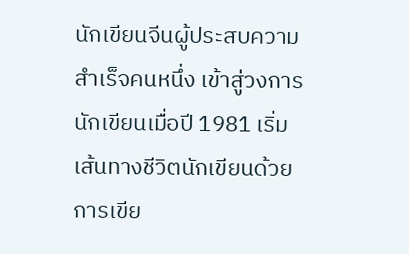นักเขียนจีนผู้ประสบความสำเร็จคนหนึ่ง เข้าสู่วงการนักเขียนเมื่อปี 1981 เริ่มเส้นทางชีวิตนักเขียนด้วยการเขีย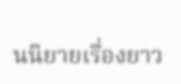นนิยายเรื่องยาว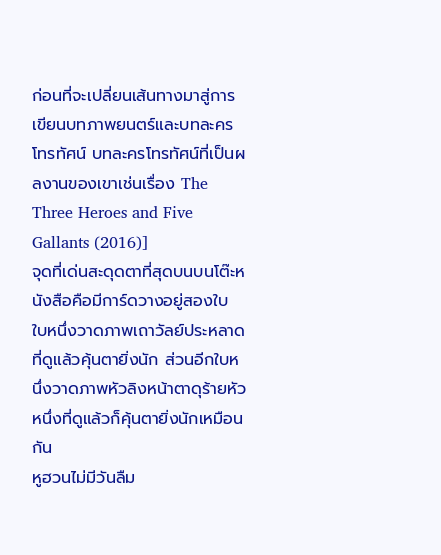ก่อนที่จะเปลี่ยนเส้นทางมาสู่การเขียนบทภาพยนตร์และบทละครโทรทัศน์ บทละครโทรทัศน์ที่เป็นผลงานของเขาเช่นเรื่อง The Three Heroes and Five Gallants (2016)]
จุดที่เด่นสะดุดตาที่สุดบนบนโต๊ะหนังสือคือมีการ์ดวางอยู่สองใบ
ใบหนึ่งวาดภาพเถาวัลย์ประหลาดที่ดูแล้วคุ้นตายิ่งนัก ส่วนอีกใบหนึ่งวาดภาพหัวลิงหน้าตาดุร้ายหัวหนึ่งที่ดูแล้วก็คุ้นตายิ่งนักเหมือนกัน
หูฮวนไม่มีวันลืม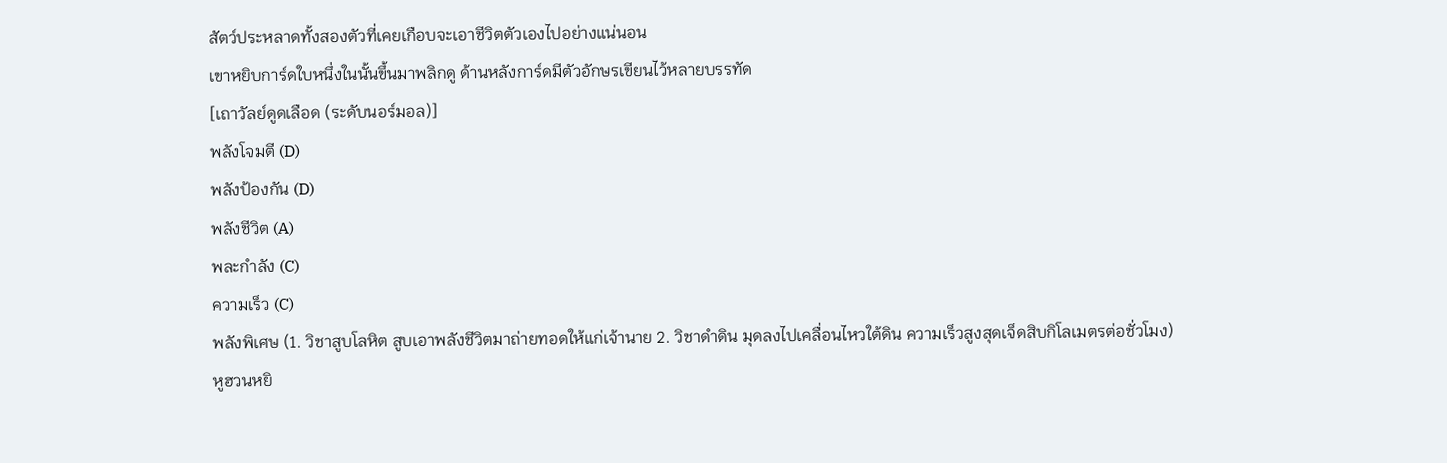สัตว์ประหลาดทั้งสองตัวที่เคยเกือบจะเอาชีวิตตัวเองไปอย่างแน่นอน
เขาหยิบการ์ดใบหนึ่งในนั้นขึ้นมาพลิกดู ด้านหลังการ์ดมีตัวอักษรเขียนไว้หลายบรรทัด
[เถาวัลย์ดูดเลือด (ระดับนอร์มอล)]
พลังโจมตี (D)
พลังป้องกัน (D)
พลังชีวิต (A)
พละกำลัง (C)
ความเร็ว (C)
พลังพิเศษ (1. วิชาสูบโลหิต สูบเอาพลังชีวิตมาถ่ายทอดให้แก่เจ้านาย 2. วิชาดำดิน มุดลงไปเคลื่อนไหวใต้ดิน ความเร็วสูงสุดเจ็ดสิบกิโลเมตรต่อชั่วโมง)
หูฮวนหยิ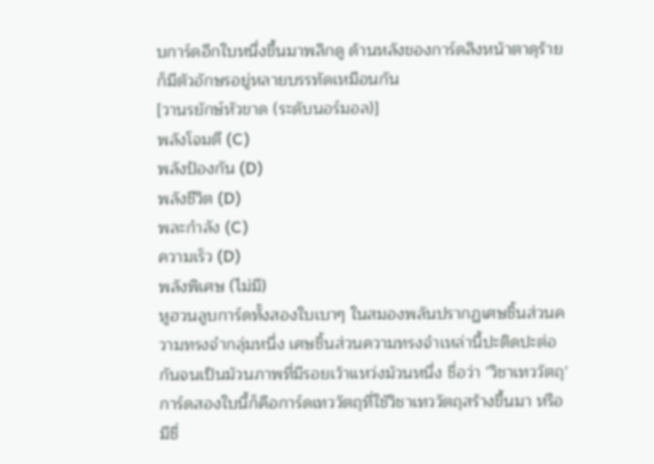บการ์ดอีกใบหนึ่งขึ้นมาพลิกดู ด้านหลังของการ์ดลิงหน้าตาดุร้ายก็มีตัวอักษรอยู่หลายบรรทัดเหมือนกัน
[วานรยักษ์หัวขาด (ระดับนอร์มอล)]
พลังโจมตี (C)
พลังป้องกัน (D)
พลังชีวิต (D)
พละกำลัง (C)
ความเร็ว (D)
พลังพิเศษ (ไม่มี)
หูฮวนลูบการ์ดทั้งสองใบเบาๆ ในสมองพลันปรากฏเศษชิ้นส่วนความทรงจำกลุ่มหนึ่ง เศษชิ้นส่วนความทรงจำเหล่านี้ปะติดปะต่อกันจนเป็นม้วนภาพที่มีรอยเว้าแหว่งม้วนหนึ่ง ชื่อว่า ‘วิชาเทววัตถุ’
การ์ดสองใบนี้ก็คือการ์ดเทววัตถุที่ใช้วิชาเทววัตถุสร้างขึ้นมา หรือมีชื่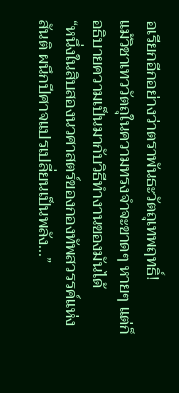อเรียกอีกอย่างว่าตราพันธะวัตถุเทพฤทธิ์!
แม้วิชาเทววัตถุในความทรงจำจะขาดๆ หายๆ แต่ก็อธิบายความเป็นมากับวิธีทำงานของมันได้
“หนึ่งในสิบสองนวศาสตร์ของกองทัพสวรรค์แห่งสันติ ผนึกปีศาจแปรเปลี่ยนเป็นพลัง...”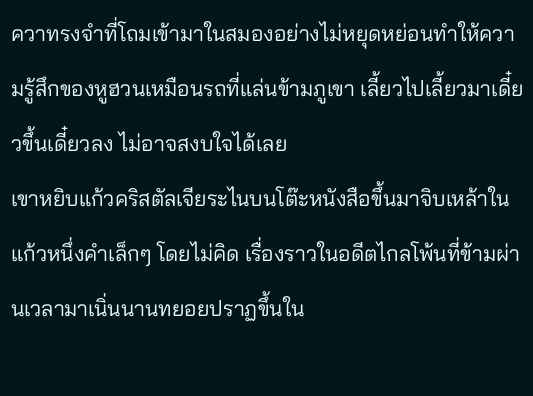ควาทรงจำที่โถมเข้ามาในสมองอย่างไม่หยุดหย่อนทำให้ความรู้สึกของหูฮวนเหมือนรถที่แล่นข้ามภูเขา เลี้ยวไปเลี้ยวมาเดี๋ยวขึ้นเดี๋ยวลง ไม่อาจสงบใจได้เลย
เขาหยิบแก้วคริสตัลเจียระไนบนโต๊ะหนังสือขึ้นมาจิบเหล้าในแก้วหนึ่งคำเล็กๆ โดยไม่คิด เรื่องราวในอดีตไกลโพ้นที่ข้ามผ่านเวลามาเนิ่นนานทยอยปราฏขึ้นใน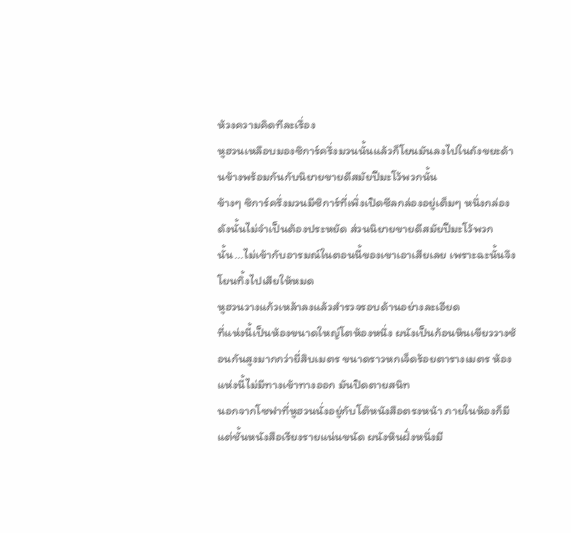ห้วงความคิดทีละเรื่อง
หูฮวนเหลือบมองซิการ์ครึ่งมวนนั้นแล้วก็โยนมันลงไปในถังขยะด้านข้างพร้อมกันกับนิยายขายดีสมัยปีมะโว้พวกนั้น
ข้างๆ ซิการ์ครึ่งมวนมีซิการ์ที่เพิ่งเปิดซีลกล่องอยู่เต็มๆ หนึ่งกล่อง ดังนั้นไม่จำเป็นต้องประหยัด ส่วนนิยายขายดีสมัยปีมะโว้พวกนั้น...ไม่เข้ากับอารมณ์ในตอนนี้ของเขาเอาเสียเลย เพราะฉะนั้นจึงโยนทิ้งไปเสียให้หมด
หูฮวนวางแก้วเหล้าลงแล้วสำรวจรอบด้านอย่างละเอียด
ที่แห่งนี้เป็นห้องขนาดใหญ่โตห้องหนึ่ง ผนังเป็นก้อนหินเขียววางซ้อนกันสูงมากกว่ายี่สิบเมตร ขนาดราวหกเจ็ดร้อยตารางเมตร ห้องแห่งนี้ไม่มีทางเข้าทางออก มันปิดตายสนิท
นอกจากโซฟาที่หูฮวนนั่งอยู่กับโต๊หนังสือตรงหน้า ภายในห้องก็มีแต่ชั้นหนังสือเรียงรายแน่นขนัด ผนังหินฝั่งหนึ่งมี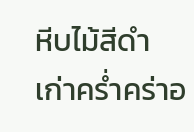หีบไม้สีดำเก่าคร่ำคร่าอ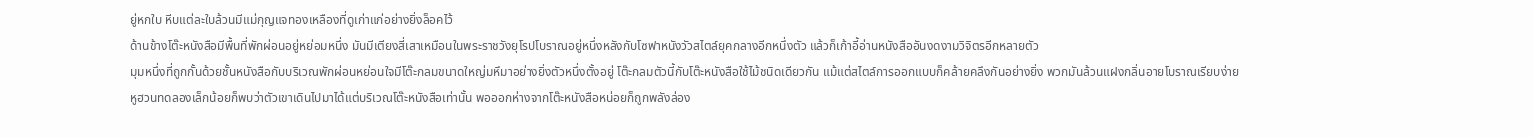ยู่หกใบ หีบแต่ละใบล้วนมีแม่กุญแจทองเหลืองที่ดูเก่าแก่อย่างยิ่งล็อคไว้
ด้านข้างโต๊ะหนังสือมีพื้นที่พักผ่อนอยู่หย่อมหนึ่ง มันมีเตียงสี่เสาเหมือนในพระราชวังยุโรปโบราณอยู่หนึ่งหลังกับโซฟาหนังวัวสไตล์ยุคกลางอีกหนึ่งตัว แล้วก็เก้าอี้อ่านหนังสืออันงดงามวิจิตรอีกหลายตัว
มุมหนึ่งที่ถูกกั้นด้วยชั้นหนังสือกับบริเวณพักผ่อนหย่อนใจมีโต๊ะกลมขนาดใหญ่มหึมาอย่างยิ่งตัวหนึ่งตั้งอยู่ โต๊ะกลมตัวนี้กับโต๊ะหนังสือใช้ไม้ชนิดเดียวกัน แม้แต่สไตล์การออกแบบก็คล้ายคลึงกันอย่างยิ่ง พวกมันล้วนแฝงกลิ่นอายโบราณเรียบง่าย
หูฮวนทดลองเล็กน้อยก็พบว่าตัวเขาเดินไปมาได้แต่บริเวณโต๊ะหนังสือเท่านั้น พอออกห่างจากโต๊ะหนังสือหน่อยก็ถูกพลังล่อง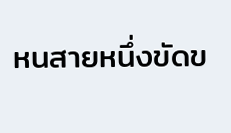หนสายหนึ่งขัดข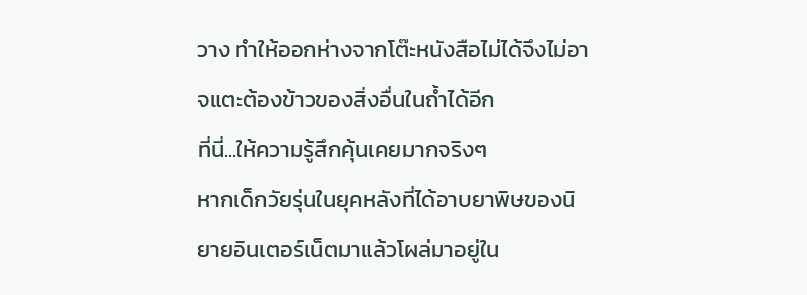วาง ทำให้ออกห่างจากโต๊ะหนังสือไม่ได้จึงไม่อาจแตะต้องข้าวของสิ่งอื่นในถ้ำได้อีก
ที่นี่...ให้ความรู้สึกคุ้นเคยมากจริงๆ
หากเด็กวัยรุ่นในยุคหลังที่ได้อาบยาพิษของนิยายอินเตอร์เน็ตมาแล้วโผล่มาอยู่ใน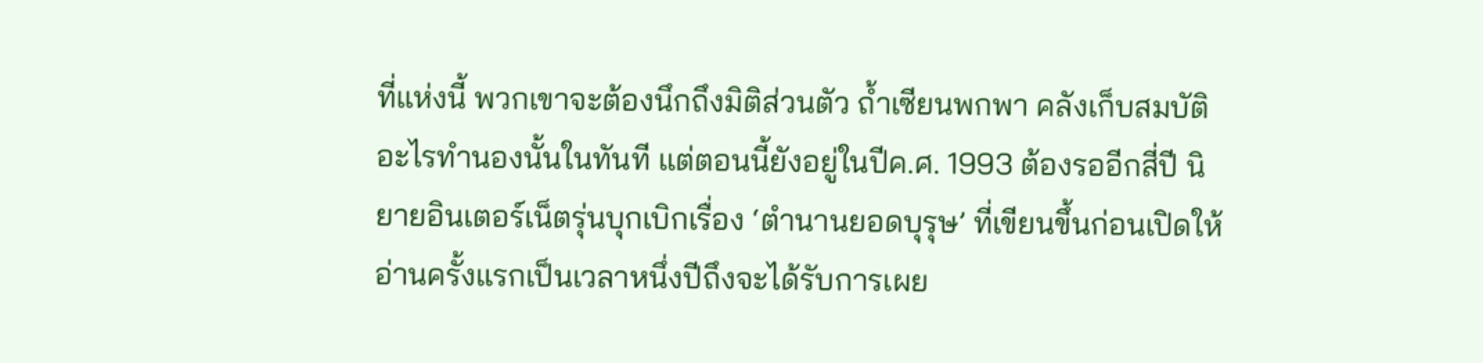ที่แห่งนี้ พวกเขาจะต้องนึกถึงมิติส่วนตัว ถ้ำเซียนพกพา คลังเก็บสมบัติอะไรทำนองนั้นในทันที แต่ตอนนี้ยังอยู่ในปีค.ศ. 1993 ต้องรออีกสี่ปี นิยายอินเตอร์เน็ตรุ่นบุกเบิกเรื่อง ‘ตำนานยอดบุรุษ’ ที่เขียนขึ้นก่อนเปิดให้อ่านครั้งแรกเป็นเวลาหนึ่งปีถึงจะได้รับการเผย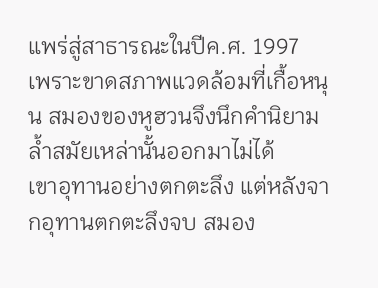แพร่สู่สาธารณะในปีค.ศ. 1997
เพราะขาดสภาพแวดล้อมที่เกื้อหนุน สมองของหูฮวนจึงนึกคำนิยามล้ำสมัยเหล่านั้นออกมาไม่ได้
เขาอุทานอย่างตกตะลึง แต่หลังจากอุทานตกตะลึงจบ สมอง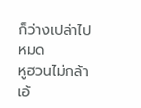ก็ว่างเปล่าไปหมด
หูฮวนไม่กล้าเอ้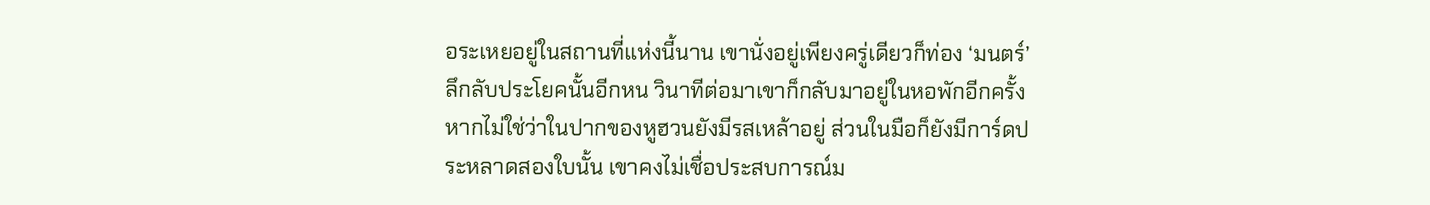อระเหยอยู่ในสถานที่แห่งนี้นาน เขานั่งอยู่เพียงครู่เดียวก็ท่อง ‘มนตร์’ ลึกลับประโยคนั้นอีกหน วินาทีต่อมาเขาก็กลับมาอยู่ในหอพักอีกครั้ง
หากไม่ใช่ว่าในปากของหูฮวนยังมีรสเหล้าอยู่ ส่วนในมือก็ยังมีการ์ดประหลาดสองใบนั้น เขาคงไม่เชื่อประสบการณ์ม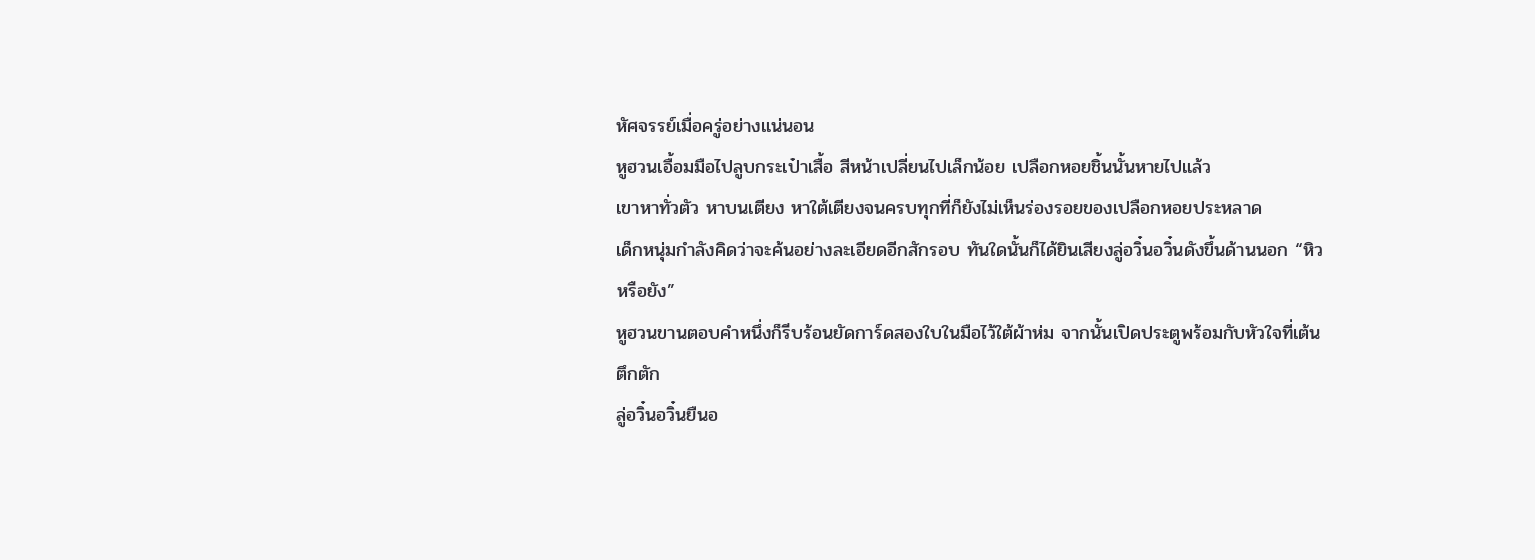หัศจรรย์เมื่อครู่อย่างแน่นอน
หูฮวนเอื้อมมือไปลูบกระเป๋าเสื้อ สีหน้าเปลี่ยนไปเล็กน้อย เปลือกหอยชิ้นนั้นหายไปแล้ว
เขาหาทั่วตัว หาบนเตียง หาใต้เตียงจนครบทุกที่ก็ยังไม่เห็นร่องรอยของเปลือกหอยประหลาด
เด็กหนุ่มกำลังคิดว่าจะค้นอย่างละเอียดอีกสักรอบ ทันใดนั้นก็ได้ยินเสียงลู่อวิ๋นอวิ๋นดังขึ้นด้านนอก “หิวหรือยัง”
หูฮวนขานตอบคำหนึ่งก็รีบร้อนยัดการ์ดสองใบในมือไว้ใต้ผ้าห่ม จากนั้นเปิดประตูพร้อมกับหัวใจที่เต้นตึกตัก
ลู่อวิ๋นอวิ๋นยืนอ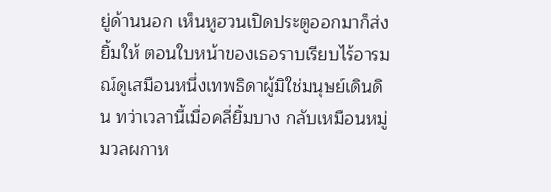ยู่ด้านนอก เห็นหูฮวนเปิดประตูออกมาก็ส่งยิ้มให้ ตอนใบหน้าของเธอราบเรียบไร้อารมณ์ดูเสมือนหนึ่งเทพธิดาผู้มิใช่มนุษย์เดินดิน ทว่าเวลานี้เมื่อคลี่ยิ้มบาง กลับเหมือนหมู่มวลผกาห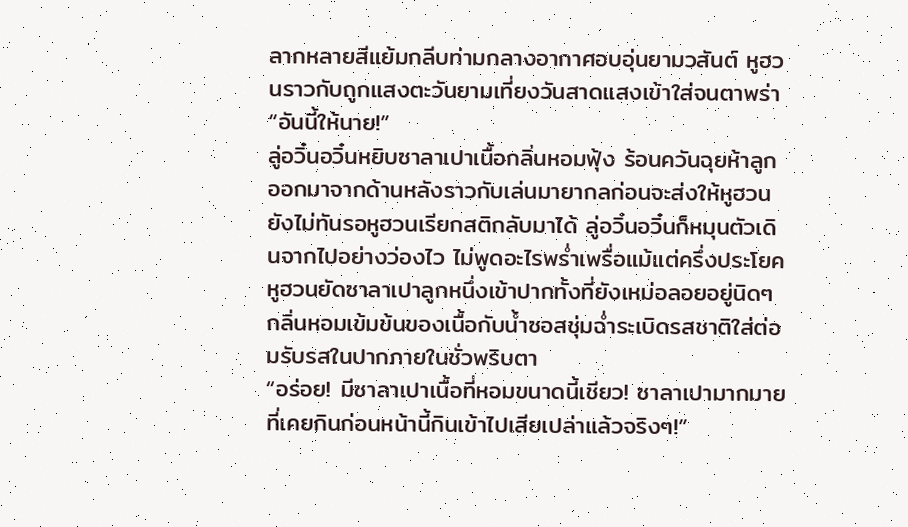ลากหลายสีแย้มกลีบท่ามกลางอากาศอบอุ่นยามวสันต์ หูฮวนราวกับถูกแสงตะวันยามเที่ยงวันสาดแสงเข้าใส่จนตาพร่า
“อันนี้ให้นาย!”
ลู่อวิ๋นอวิ๋นหยิบซาลาเปาเนื้อกลิ่นหอมฟุ้ง ร้อนควันฉุยห้าลูกออกมาจากด้านหลังราวกับเล่นมายากลก่อนจะส่งให้หูฮวน ยังไม่ทันรอหูฮวนเรียกสติกลับมาได้ ลู่อวิ๋นอวิ๋นก็หมุนตัวเดินจากไปอย่างว่องไว ไม่พูดอะไรพร่ำเพรื่อแม้แต่ครึ่งประโยค
หูฮวนยัดซาลาเปาลูกหนึ่งเข้าปากทั้งที่ยังเหม่อลอยอยู่นิดๆ กลิ่นหอมเข้มข้นของเนื้อกับน้ำซอสชุ่มฉ่ำระเบิดรสชาติใส่ต่อมรับรสในปากภายในชั่วพริบตา
“อร่อย! มีซาลาเปาเนื้อที่หอมขนาดนี้เชียว! ซาลาเปามากมายที่เคยกินก่อนหน้านี้กินเข้าไปเสียเปล่าแล้วจริงๆ!”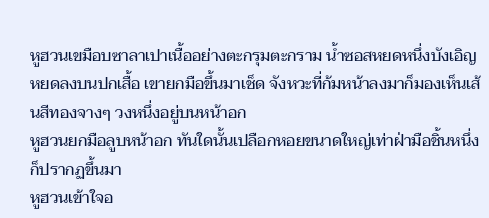หูฮวนเขมือบซาลาเปาเนื้ออย่างตะกรุมตะกราม น้ำซอสหยดหนึ่งบังเอิญหยดลงบนปกเสื้อ เขายกมือขึ้นมาเช็ด จังหวะที่ก้มหน้าลงมาก็มองเห็นเส้นสีทองจางๆ วงหนึ่งอยู่บนหน้าอก
หูฮวนยกมือลูบหน้าอก ทันใดนั้นเปลือกหอยขนาดใหญ่เท่าฝ่ามือชิ้นหนึ่งก็ปรากฏขึ้นมา
หูฮวนเข้าใจอ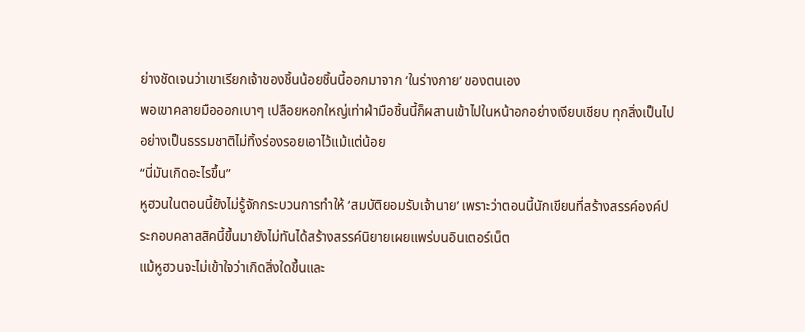ย่างชัดเจนว่าเขาเรียกเจ้าของชิ้นน้อยชิ้นนี้ออกมาจาก ‘ในร่างกาย’ ของตนเอง
พอเขาคลายมือออกเบาๆ เปลือยหอกใหญ่เท่าฝ่ามือชิ้นนี้ก็ผสานเข้าไปในหน้าอกอย่างเงียบเชียบ ทุกสิ่งเป็นไปอย่างเป็นธรรมชาติไม่ทิ้งร่องรอยเอาไว้แม้แต่น้อย
“นี่มันเกิดอะไรขึ้น”
หูฮวนในตอนนี้ยังไม่รู้จักกระบวนการทำให้ ‘สมบัติยอมรับเจ้านาย’ เพราะว่าตอนนี้นักเขียนที่สร้างสรรค์องค์ประกอบคลาสสิคนี้ขึ้นมายังไม่ทันได้สร้างสรรค์นิยายเผยแพร่บนอินเตอร์เน็ต
แม้หูฮวนจะไม่เข้าใจว่าเกิดสิ่งใดขึ้นและ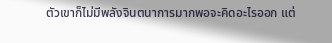ตัวเขาก็ไม่มีพลังจินตนาการมากพอจะคิดอะไรออก แต่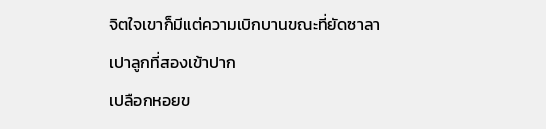จิตใจเขาก็มีแต่ความเบิกบานขณะที่ยัดซาลาเปาลูกที่สองเข้าปาก
เปลือกหอยข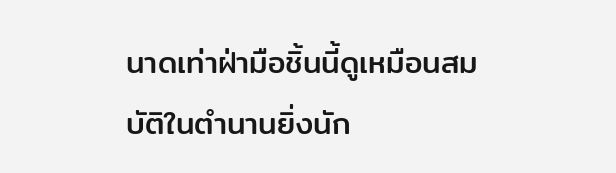นาดเท่าฝ่ามือชิ้นนี้ดูเหมือนสมบัติในตำนานยิ่งนัก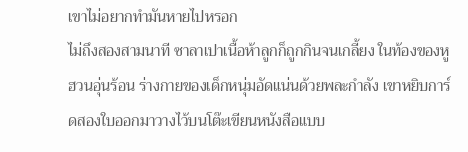เขาไม่อยากทำมันหายไปหรอก
ไม่ถึงสองสามนาที ซาลาเปาเนื้อห้าลูกก็ถูกกินจนเกลี้ยง ในท้องของหูฮวนอุ่นร้อน ร่างกายของเด็กหนุ่มอัดแน่นด้วยพละกำลัง เขาหยิบการ์ดสองใบออกมาวางไว้บนโต๊ะเขียนหนังสือแบบ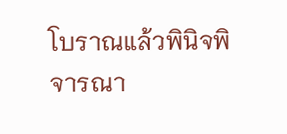โบราณแล้วพินิจพิจารณา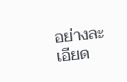อย่างละเอียด